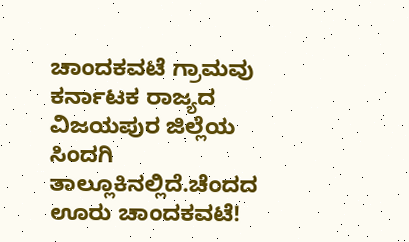ಚಾಂದಕವಟೆ ಗ್ರಾಮವು ಕರ್ನಾಟಕ ರಾಜ್ಯದ ವಿಜಯಪುರ ಜಿಲ್ಲೆಯ ಸಿಂದಗಿ ತಾಲ್ಲೂಕಿನಲ್ಲಿದೆ.ಚೆಂದದ ಊರು ಚಾಂದಕವಟೆ!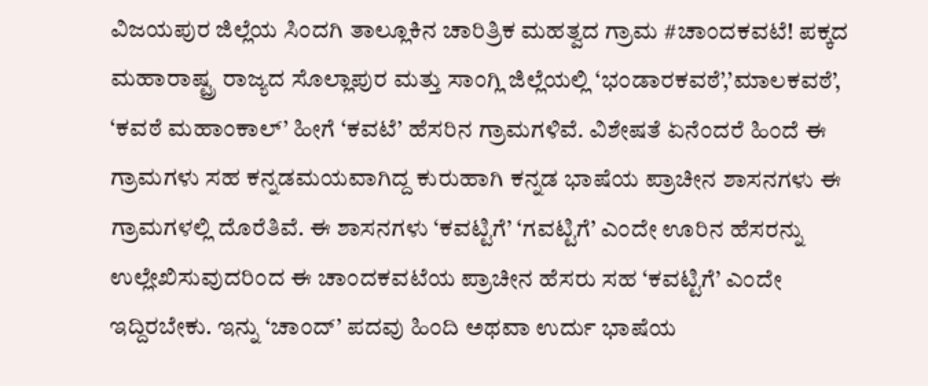ವಿಜಯಪುರ ಜಿಲ್ಲೆಯ ಸಿಂದಗಿ ತಾಲ್ಲೂಕಿನ ಚಾರಿತ್ರಿಕ ಮಹತ್ವದ ಗ್ರಾಮ #ಚಾಂದಕವಟೆ! ಪಕ್ಕದ ಮಹಾರಾಷ್ಟ್ರ ರಾಜ್ಯದ ಸೊಲ್ಲಾಪುರ ಮತ್ತು ಸಾಂಗ್ಲಿ ಜಿಲ್ಲೆಯಲ್ಲಿ ‘ಭಂಡಾರಕವಠೆ’,’ಮಾಲಕವಠೆ’, ‘ಕವಠೆ ಮಹಾಂಕಾಲ್’ ಹೀಗೆ ‘ಕವಟೆ’ ಹೆಸರಿನ ಗ್ರಾಮಗಳಿವೆ. ವಿಶೇಷತೆ ಏನೆಂದರೆ ಹಿಂದೆ ಈ ಗ್ರಾಮಗಳು ಸಹ ಕನ್ನಡಮಯವಾಗಿದ್ದ ಕುರುಹಾಗಿ ಕನ್ನಡ ಭಾಷೆಯ ಪ್ರಾಚೀನ ಶಾಸನಗಳು ಈ ಗ್ರಾಮಗಳಲ್ಲಿ ದೊರೆತಿವೆ. ಈ ಶಾಸನಗಳು ‘ಕವಟ್ಟಿಗೆ’ ‘ಗವಟ್ಟಿಗೆ’ ಎಂದೇ ಊರಿನ ಹೆಸರನ್ನು ಉಲ್ಲೇಖಿಸುವುದರಿಂದ ಈ ಚಾಂದಕವಟೆಯ ಪ್ರಾಚೀನ ಹೆಸರು ಸಹ ‘ಕವಟ್ಟಿಗೆ’ ಎಂದೇ ಇದ್ದಿರಬೇಕು. ಇನ್ನು ‘ಚಾಂದ್’ ಪದವು ಹಿಂದಿ ಅಥವಾ ಉರ್ದು ಭಾಷೆಯ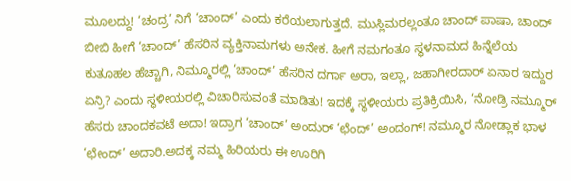ಮೂಲದ್ದು! ‘ಚಂದ್ರ’ ನಿಗೆ ‘ಚಾಂದ್’ ಎಂದು ಕರೆಯಲಾಗುತ್ತದೆ. ಮುಸ್ಲಿಮರಲ್ಲಂತೂ ಚಾಂದ್ ಪಾಷಾ, ಚಾಂದ್ ಬೀಬಿ ಹೀಗೆ ‘ಚಾಂದ್’ ಹೆಸರಿನ ವ್ಯಕ್ತಿನಾಮಗಳು ಅನೇಕ. ಹೀಗೆ ನಮಗಂತೂ ಸ್ಥಳನಾಮದ ಹಿನ್ನೆಲೆಯ ಕುತೂಹಲ ಹೆಚ್ಚಾಗಿ, ನಿಮ್ಮೂರಲ್ಲಿ ‘ಚಾಂದ್’ ಹೆಸರಿನ ದರ್ಗಾ ಅರಾ, ಇಲ್ಲಾ, ಜಹಾಗೀರದಾರ್ ಏನಾರ ಇದ್ದುರ ಏನ್ರಿ? ಎಂದು ಸ್ಥಳೀಯರಲ್ಲಿ ವಿಚಾರಿಸುವಂತೆ ಮಾಡಿತು! ಇದಕ್ಕೆ ಸ್ಥಳೀಯರು ಪ್ರತಿಕ್ರಿಯಿಸಿ, ‘ನೋಡ್ರಿ ನಮ್ಮೂರ್ ಹೆಸರು ಚಾಂದಕವಟೆ ಅದಾ! ಇದ್ರಾಗ ‘ಚಾಂದ್’ ಅಂದುರ್ ‘ಛೆಂದ್’ ಅಂದಂಗ್! ನಮ್ಮೂರ ನೋಡ್ಲಾಕ ಭಾಳ ‘ಛೇಂದ್’ ಅದಾರಿ.ಅದಕ್ಕ ನಮ್ಮ ಹಿರಿಯರು ಈ ಊರಿಗಿ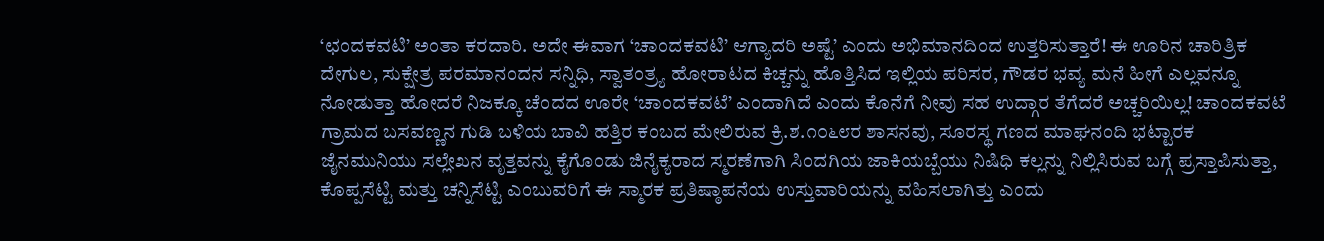‘ಛಂದಕವಟಿ’ ಅಂತಾ ಕರದಾರಿ. ಅದೇ ಈವಾಗ ‘ಚಾಂದಕವಟಿ’ ಆಗ್ಯಾದರಿ ಅಷ್ಟೆ’ ಎಂದು ಅಭಿಮಾನದಿಂದ ಉತ್ತರಿಸುತ್ತಾರೆ! ಈ ಊರಿನ ಚಾರಿತ್ರಿಕ ದೇಗುಲ, ಸುಕ್ಷೇತ್ರ ಪರಮಾನಂದನ ಸನ್ನಿಧಿ, ಸ್ವಾತಂತ್ರ್ಯ ಹೋರಾಟದ ಕಿಚ್ಚನ್ನು ಹೊತ್ತಿಸಿದ ಇಲ್ಲಿಯ ಪರಿಸರ, ಗೌಡರ ಭವ್ಯ ಮನೆ ಹೀಗೆ ಎಲ್ಲವನ್ನೂ ನೋಡುತ್ತಾ ಹೋದರೆ ನಿಜಕ್ಕೂ ಚೆಂದದ ಊರೇ ‘ಚಾಂದಕವಟೆ’ ಎಂದಾಗಿದೆ ಎಂದು ಕೊನೆಗೆ ನೀವು ಸಹ ಉದ್ಗಾರ ತೆಗೆದರೆ ಅಚ್ಚರಿಯಿಲ್ಲ! ಚಾಂದಕವಟೆ ಗ್ರಾಮದ ಬಸವಣ್ಣನ ಗುಡಿ ಬಳಿಯ ಬಾವಿ ಹತ್ತಿರ ಕಂಬದ ಮೇಲಿರುವ ಕ್ರಿ.ಶ.೧೦೬೮ರ ಶಾಸನವು, ಸೂರಸ್ಥ ಗಣದ ಮಾಘನಂದಿ ಭಟ್ಟಾರಕ ಜೈನಮುನಿಯು ಸಲ್ಲೇಖನ ವೃತ್ತವನ್ನು ಕೈಗೊಂಡು ಜಿನೈಕ್ಯರಾದ ಸ್ಮರಣೆಗಾಗಿ ಸಿಂದಗಿಯ ಜಾಕಿಯಬ್ಬೆಯು ನಿಷಿಧಿ ಕಲ್ಲನ್ನು ನಿಲ್ಲಿಸಿರುವ ಬಗ್ಗೆ ಪ್ರಸ್ತಾಪಿಸುತ್ತಾ, ಕೊಪ್ಪಸೆಟ್ಟಿ ಮತ್ತು ಚನ್ನಿಸೆಟ್ಟಿ ಎಂಬುವರಿಗೆ ಈ ಸ್ಮಾರಕ ಪ್ರತಿಷ್ಠಾಪನೆಯ ಉಸ್ತುವಾರಿಯನ್ನು ವಹಿಸಲಾಗಿತ್ತು ಎಂದು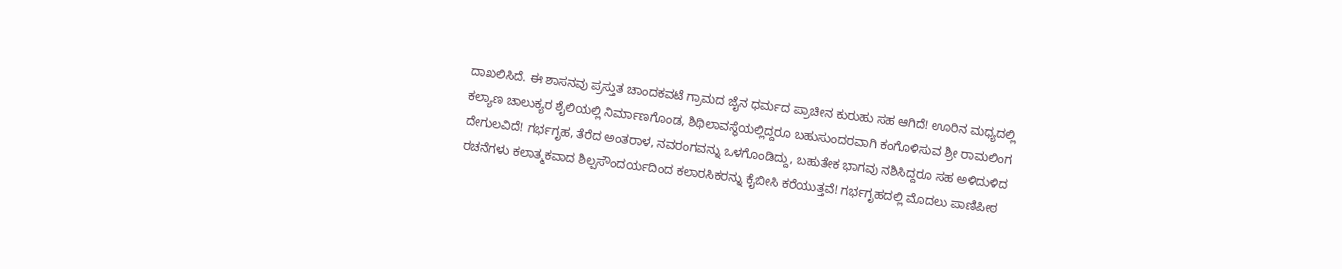ದಾಖಲಿಸಿದೆ. ಈ ಶಾಸನವು ಪ್ರಸ್ತುತ ಚಾಂದಕವಟೆ ಗ್ರಾಮದ ಜೈನ ಧರ್ಮದ ಪ್ರಾಚೀನ ಕುರುಹು ಸಹ ಆಗಿದೆ! ಊರಿನ ಮಧ್ಯದಲ್ಲಿ ಕಲ್ಯಾಣ ಚಾಲುಕ್ಯರ ಶೈಲಿಯಲ್ಲಿ ನಿರ್ಮಾಣಗೊಂಡ, ಶಿಥಿಲಾವಸ್ಥೆಯಲ್ಲಿದ್ದರೂ ಬಹುಸುಂದರವಾಗಿ ಕಂಗೊಳಿಸುವ ಶ್ರೀ ರಾಮಲಿಂಗ ದೇಗುಲವಿದೆ! ಗರ್ಭಗೃಹ, ತೆರೆದ ಅಂತರಾಳ, ನವರಂಗವನ್ನು ಒಳಗೊಂಡಿದ್ದು, ಬಹುತೇಕ ಭಾಗವು ನಶಿಸಿದ್ದರೂ ಸಹ ಅಳಿದುಳಿದ ರಚನೆಗಳು ಕಲಾತ್ಮಕವಾದ ಶಿಲ್ಪಸೌಂದರ್ಯದಿಂದ ಕಲಾರಸಿಕರನ್ನು ಕೈಬೀಸಿ ಕರೆಯುತ್ತವೆ! ಗರ್ಭಗೃಹದಲ್ಲಿ ಮೊದಲು ಪಾಣಿಪೀಠ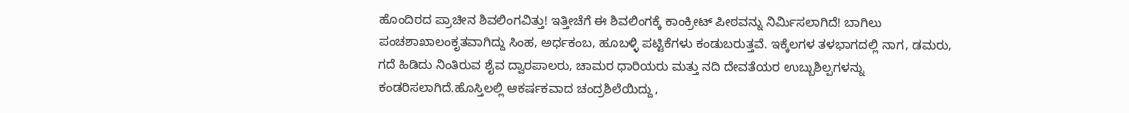ಹೊಂದಿರದ ಪ್ರಾಚೀನ ಶಿವಲಿಂಗವಿತ್ತು! ಇತ್ತೀಚೆಗೆ ಈ ಶಿವಲಿಂಗಕ್ಕೆ ಕಾಂಕ್ರೀಟ್ ಪೀಠವನ್ನು ನಿರ್ಮಿಸಲಾಗಿದೆ! ಬಾಗಿಲು ಪಂಚಶಾಖಾಲಂಕೃತವಾಗಿದ್ದು ಸಿಂಹ, ಅರ್ಧಕಂಬ, ಹೂಬಳ್ಳಿ ಪಟ್ಟಿಕೆಗಳು ಕಂಡುಬರುತ್ತವೆ. ಇಕ್ಕೆಲಗಳ ತಳಭಾಗದಲ್ಲಿ ನಾಗ, ಡಮರು, ಗದೆ ಹಿಡಿದು ನಿಂತಿರುವ ಶೈವ ದ್ವಾರಪಾಲರು, ಚಾಮರ ಧಾರಿಯರು ಮತ್ತು ನದಿ ದೇವತೆಯರ ಉಬ್ಬುಶಿಲ್ಪಗಳನ್ನು ಕಂಡರಿಸಲಾಗಿದೆ.ಹೊಸ್ತಿಲಲ್ಲಿ ಆಕರ್ಷಕವಾದ ಚಂದ್ರಶಿಲೆಯಿದ್ದು,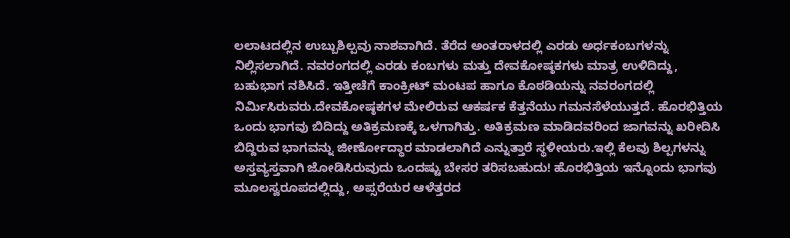ಲಲಾಟದಲ್ಲಿನ ಉಬ್ಬುಶಿಲ್ಪವು ನಾಶವಾಗಿದೆ. ತೆರೆದ ಅಂತರಾಳದಲ್ಲಿ ಎರಡು ಅರ್ಧಕಂಬಗಳನ್ನು ನಿಲ್ಲಿಸಲಾಗಿದೆ. ನವರಂಗದಲ್ಲಿ ಎರಡು ಕಂಬಗಳು ಮತ್ತು ದೇವಕೋಷ್ಠಕಗಳು ಮಾತ್ರ ಉಳಿದಿದ್ದು, ಬಹುಭಾಗ ನಶಿಸಿದೆ. ಇತ್ತೀಚೆಗೆ ಕಾಂಕ್ರೀಟ್ ಮಂಟಪ ಹಾಗೂ ಕೊಠಡಿಯನ್ನು ನವರಂಗದಲ್ಲಿ ನಿರ್ಮಿಸಿರುವರು.ದೇವಕೋಷ್ಠಕಗಳ ಮೇಲಿರುವ ಆಕರ್ಷಕ ಕೆತ್ತನೆಯು ಗಮನಸೆಳೆಯುತ್ತದೆ. ಹೊರಭಿತ್ತಿಯ ಒಂದು ಭಾಗವು ಬಿದಿದ್ದು ಅತಿಕ್ರಮಣಕ್ಕೆ ಒಳಗಾಗಿತ್ತು. ಅತಿಕ್ರಮಣ ಮಾಡಿದವರಿಂದ ಜಾಗವನ್ನು ಖರೀದಿಸಿ ಬಿದ್ದಿರುವ ಭಾಗವನ್ನು ಜೀರ್ಣೋದ್ಧಾರ ಮಾಡಲಾಗಿದೆ ಎನ್ನುತ್ತಾರೆ ಸ್ಥಳೀಯರು.ಇಲ್ಲಿ ಕೆಲವು ಶಿಲ್ಪಗಳನ್ನು ಅಸ್ತವ್ಯಸ್ತವಾಗಿ ಜೋಡಿಸಿರುವುದು ಒಂದಷ್ಟು ಬೇಸರ ತರಿಸಬಹುದು! ಹೊರಭಿತ್ತಿಯ ಇನ್ನೊಂದು ಭಾಗವು ಮೂಲಸ್ವರೂಪದಲ್ಲಿದ್ದು, ಅಪ್ಸರೆಯರ ಆಳೆತ್ತರದ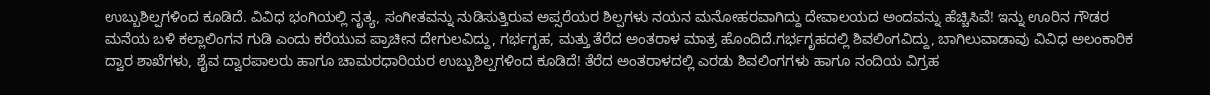ಉಬ್ಬುಶಿಲ್ಪಗಳಿಂದ ಕೂಡಿದೆ. ವಿವಿಧ ಭಂಗಿಯಲ್ಲಿ ನೃತ್ಯ, ಸಂಗೀತವನ್ನು ನುಡಿಸುತ್ತಿರುವ ಅಪ್ಸರೆಯರ ಶಿಲ್ಪಗಳು ನಯನ ಮನೋಹರವಾಗಿದ್ದು ದೇವಾಲಯದ ಅಂದವನ್ನು ಹೆಚ್ಚಿಸಿವೆ! ಇನ್ನು ಊರಿನ ಗೌಡರ ಮನೆಯ ಬಳಿ ಕಲ್ಲಾಲಿಂಗನ ಗುಡಿ ಎಂದು ಕರೆಯುವ ಪ್ರಾಚೀನ ದೇಗುಲವಿದ್ದು, ಗರ್ಭಗೃಹ, ಮತ್ತು ತೆರೆದ ಅಂತರಾಳ ಮಾತ್ರ ಹೊಂದಿದೆ.ಗರ್ಭಗೃಹದಲ್ಲಿ ಶಿವಲಿಂಗವಿದ್ದು, ಬಾಗಿಲುವಾಡಾವು ವಿವಿಧ ಅಲಂಕಾರಿಕ ದ್ವಾರ ಶಾಖೆಗಳು, ಶೈವ ದ್ವಾರಪಾಲರು ಹಾಗೂ ಚಾಮರಧಾರಿಯರ ಉಬ್ಬುಶಿಲ್ಪಗಳಿಂದ ಕೂಡಿದೆ! ತೆರೆದ ಅಂತರಾಳದಲ್ಲಿ ಎರಡು ಶಿವಲಿಂಗಗಳು ಹಾಗೂ ನಂದಿಯ ವಿಗ್ರಹ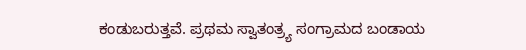ಕಂಡುಬರುತ್ತವೆ. ಪ್ರಥಮ ಸ್ವಾತಂತ್ರ್ಯ ಸಂಗ್ರಾಮದ ಬಂಡಾಯ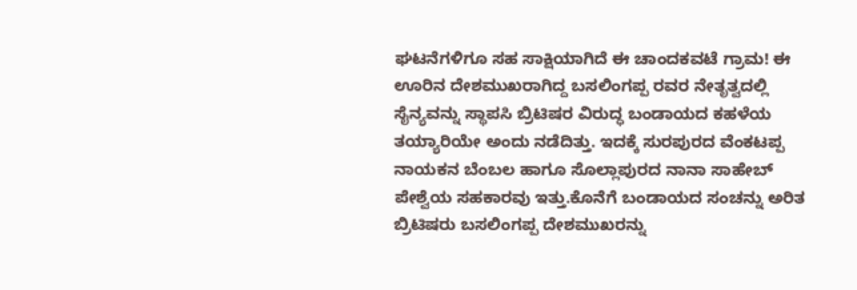ಘಟನೆಗಳಿಗೂ ಸಹ ಸಾಕ್ಷಿಯಾಗಿದೆ ಈ ಚಾಂದಕವಟೆ ಗ್ರಾಮ! ಈ ಊರಿನ ದೇಶಮುಖರಾಗಿದ್ದ ಬಸಲಿಂಗಪ್ಪ ರವರ ನೇತೃತ್ವದಲ್ಲಿ ಸೈನ್ಯವನ್ನು ಸ್ಥಾಪಸಿ ಬ್ರಿಟಿಷರ ವಿರುದ್ಧ ಬಂಡಾಯದ ಕಹಳೆಯ ತಯ್ಯಾರಿಯೇ ಅಂದು ನಡೆದಿತ್ತು. ಇದಕ್ಕೆ ಸುರಪುರದ ವೆಂಕಟಪ್ಪ ನಾಯಕನ ಬೆಂಬಲ ಹಾಗೂ ಸೊಲ್ಲಾಪುರದ ನಾನಾ ಸಾಹೇಬ್ ಪೇಶ್ವೆಯ ಸಹಕಾರವು ಇತ್ತು.ಕೊನೆಗೆ ಬಂಡಾಯದ ಸಂಚನ್ನು ಅರಿತ ಬ್ರಿಟಿಷರು ಬಸಲಿಂಗಪ್ಪ ದೇಶಮುಖರನ್ನು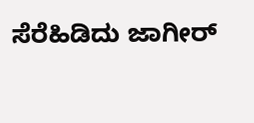ಸೆರೆಹಿಡಿದು ಜಾಗೀರ್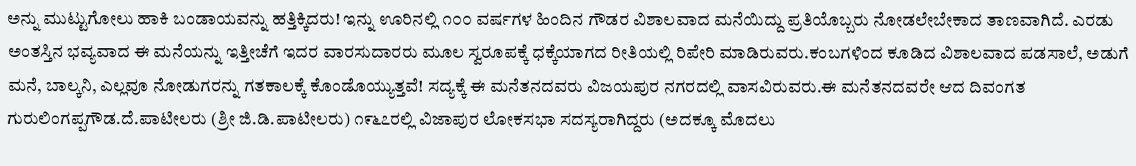ಅನ್ನು ಮುಟ್ಟುಗೋಲು ಹಾಕಿ ಬಂಡಾಯವನ್ನು ಹತ್ತಿಕ್ಕಿದರು! ಇನ್ನು ಊರಿನಲ್ಲಿ ೧೦೦ ವರ್ಷಗಳ ಹಿಂದಿನ ಗೌಡರ ವಿಶಾಲವಾದ ಮನೆಯಿದ್ದು ಪ್ರತಿಯೊಬ್ಬರು ನೋಡಲೇಬೇಕಾದ ತಾಣವಾಗಿದೆ. ಎರಡು ಅಂತಸ್ತಿನ ಭವ್ಯವಾದ ಈ ಮನೆಯನ್ನು ಇತ್ತೀಚೆಗೆ ಇದರ ವಾರಸುದಾರರು ಮೂಲ ಸ್ವರೂಪಕ್ಕೆ ಧಕ್ಕೆಯಾಗದ ರೀತಿಯಲ್ಲಿ ರಿಪೇರಿ ಮಾಡಿರುವರು.ಕಂಬಗಳಿಂದ ಕೂಡಿದ ವಿಶಾಲವಾದ ಪಡಸಾಲೆ, ಅಡುಗೆ ಮನೆ, ಬಾಲ್ಕನಿ, ಎಲ್ಲವೂ ನೋಡುಗರನ್ನು ಗತಕಾಲಕ್ಕೆ ಕೊಂಡೊಯ್ಯುತ್ತವೆ! ಸದ್ಯಕ್ಕೆ ಈ ಮನೆತನದವರು ವಿಜಯಪುರ ನಗರದಲ್ಲಿ ವಾಸವಿರುವರು.ಈ ಮನೆತನದವರೇ ಆದ ದಿವಂಗತ ಗುರುಲಿಂಗಪ್ಪಗೌಡ.ದೆ.ಪಾಟೀಲರು (ಶ್ರೀ ಜಿ.ಡಿ.ಪಾಟೀಲರು) ೧೯೬೭ರಲ್ಲಿ ವಿಜಾಪುರ ಲೋಕಸಭಾ ಸದಸ್ಯರಾಗಿದ್ದರು (ಅದಕ್ಕೂ ಮೊದಲು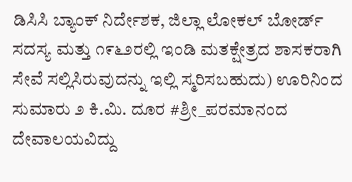ಡಿಸಿಸಿ ಬ್ಯಾಂಕ್ ನಿರ್ದೇಶಕ, ಜಿಲ್ಲಾ ಲೋಕಲ್ ಬೋರ್ಡ್ ಸದಸ್ಯ ಮತ್ತು ೧೯೬೨ರಲ್ಲಿ ಇಂಡಿ ಮತಕ್ಷೇತ್ರದ ಶಾಸಕರಾಗಿ ಸೇವೆ ಸಲ್ಲಿಸಿರುವುದನ್ನು ಇಲ್ಲಿ ಸ್ಮರಿಸಬಹುದು) ಊರಿನಿಂದ ಸುಮಾರು ೨ ಕಿ.ಮಿ. ದೂರ #ಶ್ರೀ_ಪರಮಾನಂದ ದೇವಾಲಯವಿದ್ದು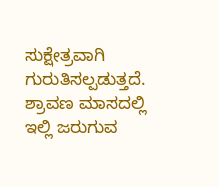ಸುಕ್ಷೇತ್ರವಾಗಿ ಗುರುತಿಸಲ್ಪಡುತ್ತದೆ. ಶ್ರಾವಣ ಮಾಸದಲ್ಲಿ ಇಲ್ಲಿ ಜರುಗುವ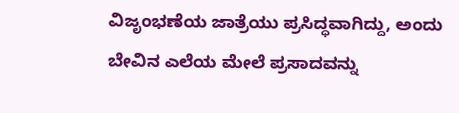ವಿಜೃಂಭಣೆಯ ಜಾತ್ರೆಯು ಪ್ರಸಿದ್ಧವಾಗಿದ್ದು, ಅಂದು ಬೇವಿನ ಎಲೆಯ ಮೇಲೆ ಪ್ರಸಾದವನ್ನು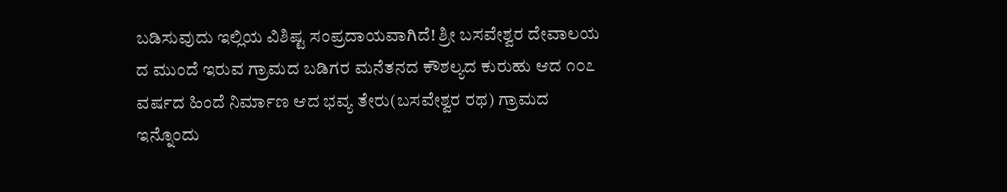ಬಡಿಸುವುದು ಇಲ್ಲಿಯ ವಿಶಿಷ್ಟ ಸಂಪ್ರದಾಯವಾಗಿದೆ! ಶ್ರೀ ಬಸವೇಶ್ವರ ದೇವಾಲಯ ದ ಮುಂದೆ ಇರುವ ಗ್ರಾಮದ ಬಡಿಗರ ಮನೆತನದ ಕೌಶಲ್ಯದ ಕುರುಹು ಆದ ೧೦೭ ವರ್ಷದ ಹಿಂದೆ ನಿರ್ಮಾಣ ಆದ ಭವ್ಯ ತೇರು(ಬಸವೇಶ್ವರ ರಥ) ಗ್ರಾಮದ ಇನ್ನೊಂದು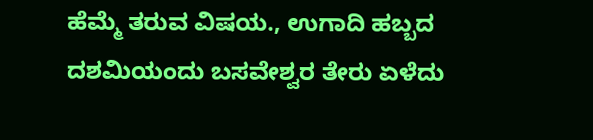ಹೆಮ್ಮೆ ತರುವ ವಿಷಯ., ಉಗಾದಿ ಹಬ್ಬದ ದಶಮಿಯಂದು ಬಸವೇಶ್ವರ ತೇರು ಏಳೆದು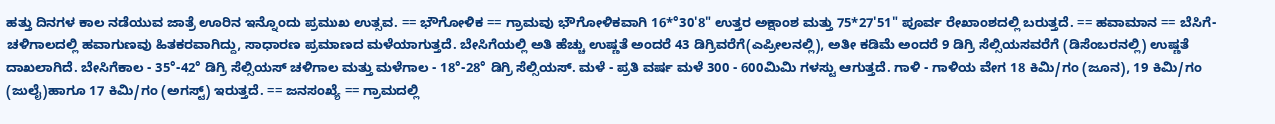ಹತ್ತು ದಿನಗಳ ಕಾಲ ನಡೆಯುವ ಜಾತ್ರೆ ಊರಿನ ಇನ್ನೊಂದು ಪ್ರಮುಖ ಉತ್ಸವ. == ಭೌಗೋಳಿಕ == ಗ್ರಾಮವು ಭೌಗೋಳಿಕವಾಗಿ 16*°30'8" ಉತ್ತರ ಅಕ್ಷಾಂಶ ಮತ್ತು 75*27'51" ಪೂರ್ವ ರೇಖಾಂಶದಲ್ಲಿ ಬರುತ್ತದೆ. == ಹವಾಮಾನ == ಬೆಸಿಗೆ-ಚಳಿಗಾಲದಲ್ಲಿ ಹವಾಗುಣವು ಹಿತಕರವಾಗಿದ್ದು, ಸಾಧಾರಣ ಪ್ರಮಾಣದ ಮಳೆಯಾಗುತ್ತದೆ. ಬೇಸಿಗೆಯಲ್ಲಿ ಅತಿ ಹೆಚ್ಚು ಉಷ್ಣತೆ ಅಂದರೆ 43 ಡಿಗ್ರಿವರೆಗೆ(ಎಪ್ರೀಲನಲ್ಲಿ), ಅತೀ ಕಡಿಮೆ ಅಂದರೆ 9 ಡಿಗ್ರಿ ಸೆಲ್ಸಿಯಸವರೆಗೆ (ಡಿಸೆಂಬರನಲ್ಲಿ) ಉಷ್ಣತೆ ದಾಖಲಾಗಿದೆ. ಬೇಸಿಗೆಕಾಲ - 35°-42° ಡಿಗ್ರಿ ಸೆಲ್ಸಿಯಸ್ ಚಳಿಗಾಲ ಮತ್ತು ಮಳೆಗಾಲ - 18°-28° ಡಿಗ್ರಿ ಸೆಲ್ಸಿಯಸ್. ಮಳೆ - ಪ್ರತಿ ವರ್ಷ ಮಳೆ 300 - 600ಮಿಮಿ ಗಳಸ್ಟು ಆಗುತ್ತದೆ. ಗಾಳಿ - ಗಾಳಿಯ ವೇಗ 18 ಕಿಮಿ/ಗಂ (ಜೂನ), 19 ಕಿಮಿ/ಗಂ (ಜುಲೈ)ಹಾಗೂ 17 ಕಿಮಿ/ಗಂ (ಅಗಸ್ಟ್) ಇರುತ್ತದೆ. == ಜನಸಂಖ್ಯೆ == ಗ್ರಾಮದಲ್ಲಿ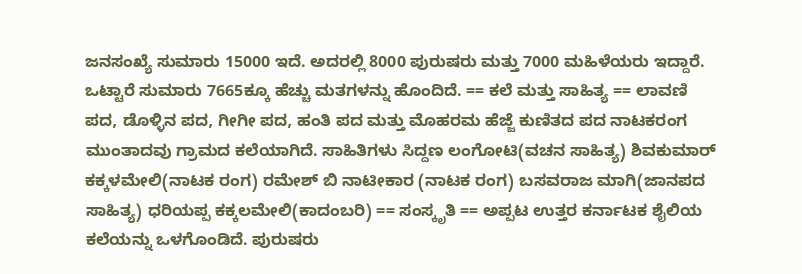ಜನಸಂಖ್ಯೆ ಸುಮಾರು 15000 ಇದೆ. ಅದರಲ್ಲಿ 8000 ಪುರುಷರು ಮತ್ತು 7000 ಮಹಿಳೆಯರು ಇದ್ದಾರೆ. ಒಟ್ಟಾರೆ ಸುಮಾರು 7665ಕ್ಕೂ ಹೆಚ್ಚು ಮತಗಳನ್ನು ಹೊಂದಿದೆ. == ಕಲೆ ಮತ್ತು ಸಾಹಿತ್ಯ == ಲಾವಣಿ ಪದ, ಡೊಳ್ಳಿನ ಪದ, ಗೀಗೀ ಪದ, ಹಂತಿ ಪದ ಮತ್ತು ಮೊಹರಮ ಹೆಜ್ಜೆ ಕುಣಿತದ ಪದ ನಾಟಕರಂಗ ಮುಂತಾದವು ಗ್ರಾಮದ ಕಲೆಯಾಗಿದೆ. ಸಾಹಿತಿಗಳು ಸಿದ್ದಣ ಲಂಗೋಟಿ(ವಚನ ಸಾಹಿತ್ಯ) ಶಿವಕುಮಾರ್ ಕಕ್ಕಳಮೇಲಿ(ನಾಟಕ ರಂಗ) ರಮೇಶ್ ಬಿ ನಾಟೀಕಾರ (ನಾಟಕ ರಂಗ) ಬಸವರಾಜ ಮಾಗಿ(ಜಾನಪದ ಸಾಹಿತ್ಯ) ಧರಿಯಪ್ಪ ಕಕ್ಕಲಮೇಲಿ(ಕಾದಂಬರಿ) == ಸಂಸ್ಕೃತಿ == ಅಪ್ಪಟ ಉತ್ತರ ಕರ್ನಾಟಕ ಶೈಲಿಯ ಕಲೆಯನ್ನು ಒಳಗೊಂಡಿದೆ. ಪುರುಷರು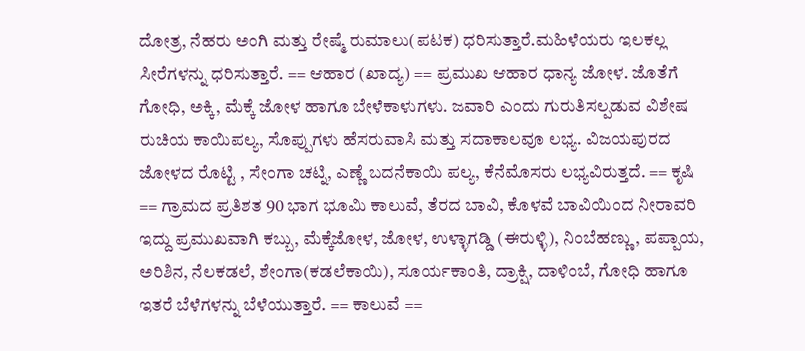ದೋತ್ರ, ನೆಹರು ಅಂಗಿ ಮತ್ತು ರೇಷ್ಮೆ ರುಮಾಲು(ಪಟಕ) ಧರಿಸುತ್ತಾರೆ.ಮಹಿಳೆಯರು ಇಲಕಲ್ಲ ಸೀರೆಗಳನ್ನು ಧರಿಸುತ್ತಾರೆ. == ಆಹಾರ (ಖಾದ್ಯ) == ಪ್ರಮುಖ ಆಹಾರ ಧಾನ್ಯ ಜೋಳ. ಜೊತೆಗೆ ಗೋಧಿ, ಅಕ್ಕಿ, ಮೆಕ್ಕೆ ಜೋಳ ಹಾಗೂ ಬೇಳೆಕಾಳುಗಳು. ಜವಾರಿ ಎಂದು ಗುರುತಿಸಲ್ಪಡುವ ವಿಶೇಷ ರುಚಿಯ ಕಾಯಿಪಲ್ಯ, ಸೊಪ್ಪುಗಳು ಹೆಸರುವಾಸಿ ಮತ್ತು ಸದಾಕಾಲವೂ ಲಭ್ಯ. ವಿಜಯಪುರದ ಜೋಳದ ರೊಟ್ಟಿ , ಸೇಂಗಾ ಚಟ್ನಿ, ಎಣ್ಣೆ ಬದನೆಕಾಯಿ ಪಲ್ಯ, ಕೆನೆಮೊಸರು ಲಭ್ಯವಿರುತ್ತದೆ. == ಕೃಷಿ == ಗ್ರಾಮದ ಪ್ರತಿಶತ 90 ಭಾಗ ಭೂಮಿ ಕಾಲುವೆ, ತೆರದ ಬಾವಿ, ಕೊಳವೆ ಬಾವಿಯಿಂದ ನೀರಾವರಿ ಇದ್ದು ಪ್ರಮುಖವಾಗಿ ಕಬ್ಬು, ಮೆಕ್ಕೆಜೋಳ, ಜೋಳ, ಉಳ್ಳಾಗಡ್ಡಿ (ಈರುಳ್ಳಿ), ನಿಂಬೆಹಣ್ಣು, ಪಪ್ಪಾಯ, ಅರಿಶಿನ, ನೆಲಕಡಲೆ, ಶೇಂಗಾ(ಕಡಲೆಕಾಯಿ), ಸೂರ್ಯಕಾಂತಿ, ದ್ರಾಕ್ಷಿ, ದಾಳಿಂಬೆ, ಗೋಧಿ ಹಾಗೂ ಇತರೆ ಬೆಳೆಗಳನ್ನು ಬೆಳೆಯುತ್ತಾರೆ. == ಕಾಲುವೆ ==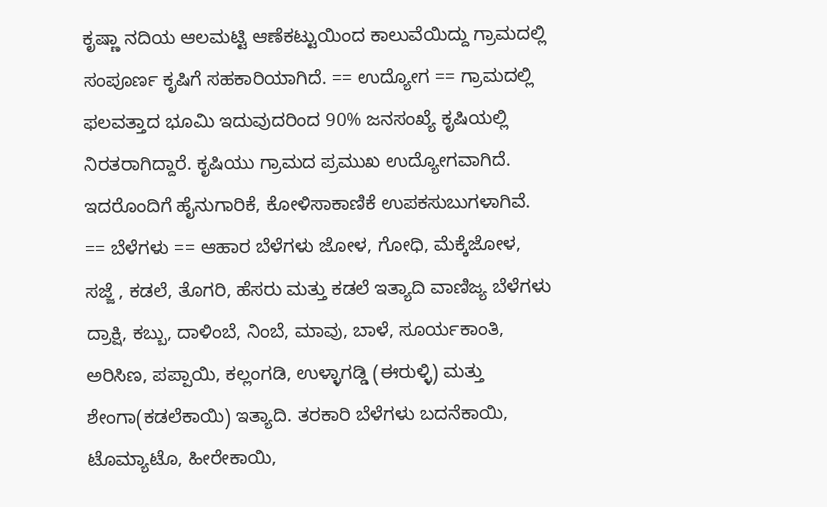ಕೃಷ್ಣಾ ನದಿಯ ಆಲಮಟ್ಟಿ ಆಣೆಕಟ್ಟುಯಿಂದ ಕಾಲುವೆಯಿದ್ದು ಗ್ರಾಮದಲ್ಲಿ ಸಂಪೂರ್ಣ ಕೃಷಿಗೆ ಸಹಕಾರಿಯಾಗಿದೆ. == ಉದ್ಯೋಗ == ಗ್ರಾಮದಲ್ಲಿ ಫಲವತ್ತಾದ ಭೂಮಿ ಇದುವುದರಿಂದ 90% ಜನಸಂಖ್ಯೆ ಕೃಷಿಯಲ್ಲಿ ನಿರತರಾಗಿದ್ದಾರೆ. ಕೃಷಿಯು ಗ್ರಾಮದ ಪ್ರಮುಖ ಉದ್ಯೋಗವಾಗಿದೆ. ಇದರೊಂದಿಗೆ ಹೈನುಗಾರಿಕೆ, ಕೋಳಿಸಾಕಾಣಿಕೆ ಉಪಕಸುಬುಗಳಾಗಿವೆ. == ಬೆಳೆಗಳು == ಆಹಾರ ಬೆಳೆಗಳು ಜೋಳ, ಗೋಧಿ, ಮೆಕ್ಕೆಜೋಳ, ಸಜ್ಜೆ , ಕಡಲೆ, ತೊಗರಿ, ಹೆಸರು ಮತ್ತು ಕಡಲೆ ಇತ್ಯಾದಿ ವಾಣಿಜ್ಯ ಬೆಳೆಗಳು ದ್ರಾಕ್ಷಿ, ಕಬ್ಬು, ದಾಳಿಂಬೆ, ನಿಂಬೆ, ಮಾವು, ಬಾಳೆ, ಸೂರ್ಯಕಾಂತಿ, ಅರಿಸಿಣ, ಪಪ್ಪಾಯಿ, ಕಲ್ಲಂಗಡಿ, ಉಳ್ಳಾಗಡ್ಡಿ (ಈರುಳ್ಳಿ) ಮತ್ತು ಶೇಂಗಾ(ಕಡಲೆಕಾಯಿ) ಇತ್ಯಾದಿ. ತರಕಾರಿ ಬೆಳೆಗಳು ಬದನೆಕಾಯಿ, ಟೊಮ್ಯಾಟೊ, ಹೀರೇಕಾಯಿ,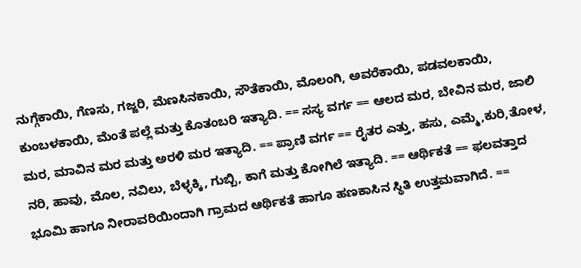ನುಗ್ಗೆಕಾಯಿ, ಗೆಣಸು, ಗಜ್ಜರಿ, ಮೆಣಸಿನಕಾಯಿ, ಸೌತೆಕಾಯಿ, ಮೊಲಂಗಿ, ಅವರೆಕಾಯಿ, ಪಡವಲಕಾಯಿ, ಕುಂಬಳಕಾಯಿ, ಮೆಂತೆ ಪಲ್ಲೆ ಮತ್ತು ಕೊತಂಬರಿ ಇತ್ಯಾದಿ. == ಸಸ್ಯ ವರ್ಗ == ಆಲದ ಮರ, ಬೇವಿನ ಮರ, ಜಾಲಿ ಮರ, ಮಾವಿನ ಮರ ಮತ್ತು ಅರಳಿ ಮರ ಇತ್ಯಾದಿ. == ಪ್ರಾಣಿ ವರ್ಗ == ರೈತರ ಎತ್ತು, ಹಸು, ಎಮ್ಮೆ,ಕುರಿ,ತೋಳ, ನರಿ, ಹಾವು, ಮೊಲ, ನವಿಲು, ಬೆಳ್ಳಕ್ಕಿ, ಗುಬ್ಬಿ, ಕಾಗೆ ಮತ್ತು ಕೋಗಿಲೆ ಇತ್ಯಾದಿ. == ಆರ್ಥಿಕತೆ == ಫಲವತ್ತಾದ ಭೂಮಿ ಹಾಗೂ ನೀರಾವರಿಯಿಂದಾಗಿ ಗ್ರಾಮದ ಆರ್ಥಿಕತೆ ಹಾಗೂ ಹಣಕಾಸಿನ ಸ್ಥಿತಿ ಉತ್ತಮವಾಗಿದೆ. ==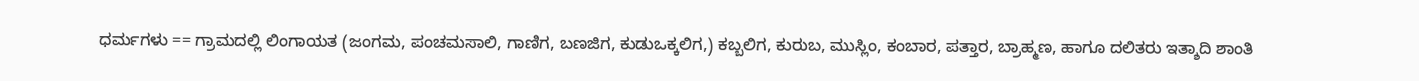ಧರ್ಮಗಳು == ಗ್ರಾಮದಲ್ಲಿ ಲಿಂಗಾಯತ (ಜಂಗಮ, ಪಂಚಮಸಾಲಿ, ಗಾಣಿಗ, ಬಣಜಿಗ, ಕುಡುಒಕ್ಕಲಿಗ,) ಕಬ್ಬಲಿಗ, ಕುರುಬ, ಮುಸ್ಲಿಂ, ಕಂಬಾರ, ಪತ್ತಾರ, ಬ್ರಾಹ್ಮಣ, ಹಾಗೂ ದಲಿತರು ಇತ್ಶಾದಿ ಶಾಂತಿ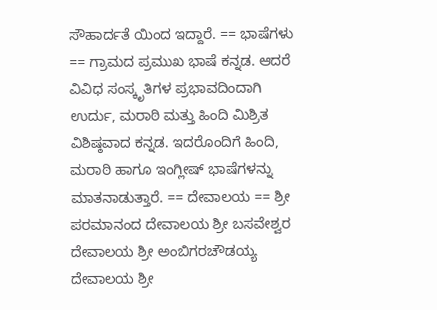ಸೌಹಾರ್ದತೆ ಯಿಂದ ಇದ್ದಾರೆ. == ಭಾಷೆಗಳು == ಗ್ರಾಮದ ಪ್ರಮುಖ ಭಾಷೆ ಕನ್ನಡ. ಆದರೆ ವಿವಿಧ ಸಂಸ್ಕೃತಿಗಳ ಪ್ರಭಾವದಿಂದಾಗಿ ಉರ್ದು, ಮರಾಠಿ ಮತ್ತು ಹಿಂದಿ ಮಿಶ್ರಿತ ವಿಶಿಷ್ಠವಾದ ಕನ್ನಡ. ಇದರೊಂದಿಗೆ ಹಿಂದಿ, ಮರಾಠಿ ಹಾಗೂ ಇಂಗ್ಲೀಷ್ ಭಾಷೆಗಳನ್ನು ಮಾತನಾಡುತ್ತಾರೆ. == ದೇವಾಲಯ == ಶ್ರೀ ಪರಮಾನಂದ ದೇವಾಲಯ ಶ್ರೀ ಬಸವೇಶ್ವರ ದೇವಾಲಯ ಶ್ರೀ ಅಂಬಿಗರಚೌಡಯ್ಯ ದೇವಾಲಯ ಶ್ರೀ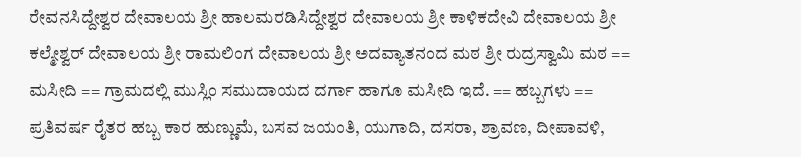ರೇವನಸಿದ್ದೇಶ್ವರ ದೇವಾಲಯ ಶ್ರೀ ಹಾಲಮರಡಿಸಿದ್ದೇಶ್ವರ ದೇವಾಲಯ ಶ್ರೀ ಕಾಳಿಕದೇವಿ ದೇವಾಲಯ ಶ್ರೀ ಕಲ್ಮೇಶ್ವರ್ ದೇವಾಲಯ ಶ್ರೀ ರಾಮಲಿಂಗ ದೇವಾಲಯ ಶ್ರೀ ಅದವ್ಯಾತನಂದ ಮಠ ಶ್ರೀ ರುದ್ರಸ್ವಾಮಿ ಮಠ == ಮಸೀದಿ == ಗ್ರಾಮದಲ್ಲಿ ಮುಸ್ಲಿಂ ಸಮುದಾಯದ ದರ್ಗಾ ಹಾಗೂ ಮಸೀದಿ ಇದೆ. == ಹಬ್ಬಗಳು == ಪ್ರತಿವರ್ಷ ರೈತರ ಹಬ್ಬ ಕಾರ ಹುಣ್ಣುಮೆ, ಬಸವ ಜಯಂತಿ, ಯುಗಾದಿ, ದಸರಾ, ಶ್ರಾವಣ, ದೀಪಾವಳಿ,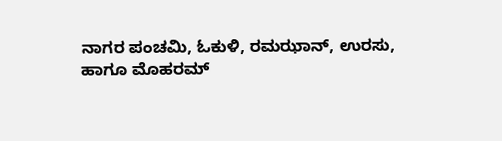ನಾಗರ ಪಂಚಮಿ, ಓಕುಳಿ, ರಮಝಾನ್, ಉರಸು, ಹಾಗೂ ಮೊಹರಮ್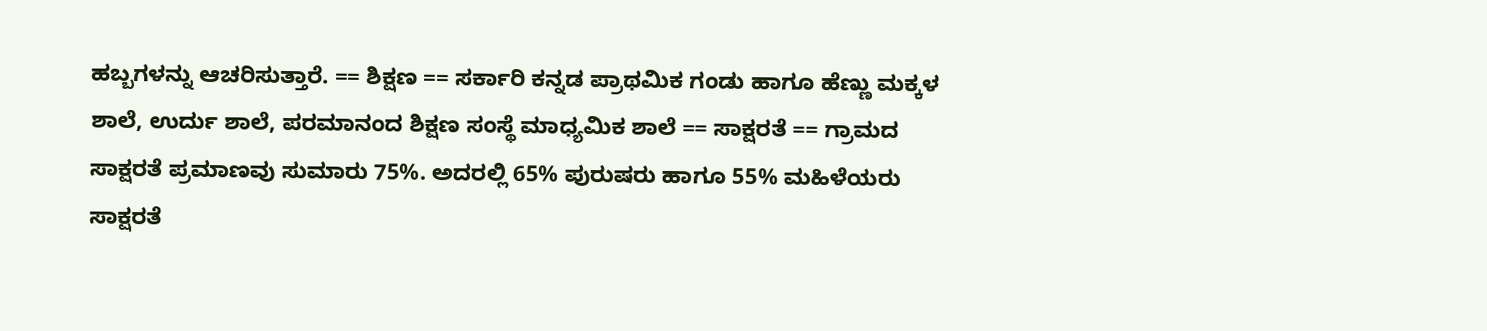ಹಬ್ಬಗಳನ್ನು ಆಚರಿಸುತ್ತಾರೆ. == ಶಿಕ್ಷಣ == ಸರ್ಕಾರಿ ಕನ್ನಡ ಪ್ರಾಥಮಿಕ ಗಂಡು ಹಾಗೂ ಹೆಣ್ಣು ಮಕ್ಕಳ ಶಾಲೆ, ಉರ್ದು ಶಾಲೆ, ಪರಮಾನಂದ ಶಿಕ್ಷಣ ಸಂಸ್ಥೆ ಮಾಧ್ಯಮಿಕ ಶಾಲೆ == ಸಾಕ್ಷರತೆ == ಗ್ರಾಮದ ಸಾಕ್ಷರತೆ ಪ್ರಮಾಣವು ಸುಮಾರು 75%. ಅದರಲ್ಲಿ 65% ಪುರುಷರು ಹಾಗೂ 55% ಮಹಿಳೆಯರು ಸಾಕ್ಷರತೆ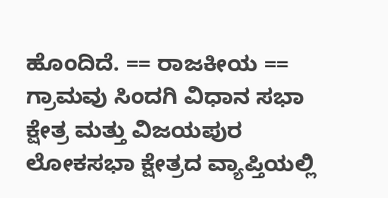ಹೊಂದಿದೆ. == ರಾಜಕೀಯ == ಗ್ರಾಮವು ಸಿಂದಗಿ ವಿಧಾನ ಸಭಾ ಕ್ಷೇತ್ರ ಮತ್ತು ವಿಜಯಪುರ ಲೋಕಸಭಾ ಕ್ಷೇತ್ರದ ವ್ಯಾಪ್ತಿಯಲ್ಲಿ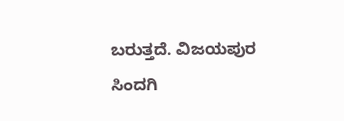ಬರುತ್ತದೆ. ವಿಜಯಪುರ ಸಿಂದಗಿ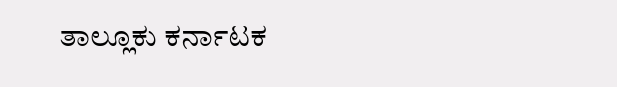ತಾಲ್ಲೂಕು ಕರ್ನಾಟಕ